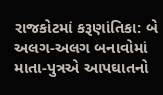રાજકોટમાં કરૂણાંતિકા: બે અલગ-અલગ બનાવોમાં માતા-પુત્રએ આપઘાતનો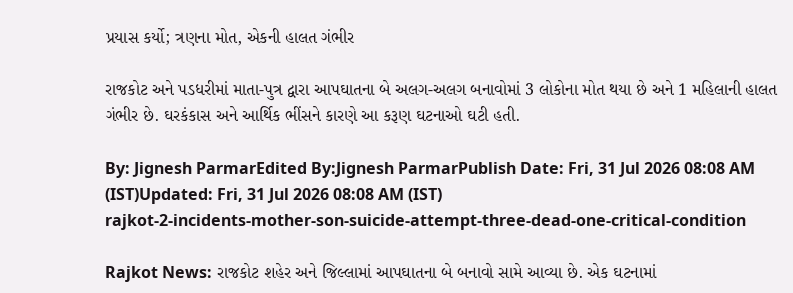પ્રયાસ કર્યો; ત્રણના મોત, એકની હાલત ગંભીર

રાજકોટ અને પડધરીમાં માતા-પુત્ર દ્વારા આપઘાતના બે અલગ-અલગ બનાવોમાં 3 લોકોના મોત થયા છે અને 1 મહિલાની હાલત ગંભીર છે. ઘરકંકાસ અને આર્થિક ભીંસને કારણે આ કરૂણ ઘટનાઓ ઘટી હતી.

By: Jignesh ParmarEdited By:Jignesh ParmarPublish Date: Fri, 31 Jul 2026 08:08 AM (IST)Updated: Fri, 31 Jul 2026 08:08 AM (IST)
rajkot-2-incidents-mother-son-suicide-attempt-three-dead-one-critical-condition

Rajkot News: રાજકોટ શહેર અને જિલ્લામાં આપઘાતના બે બનાવો સામે આવ્યા છે. એક ઘટનામાં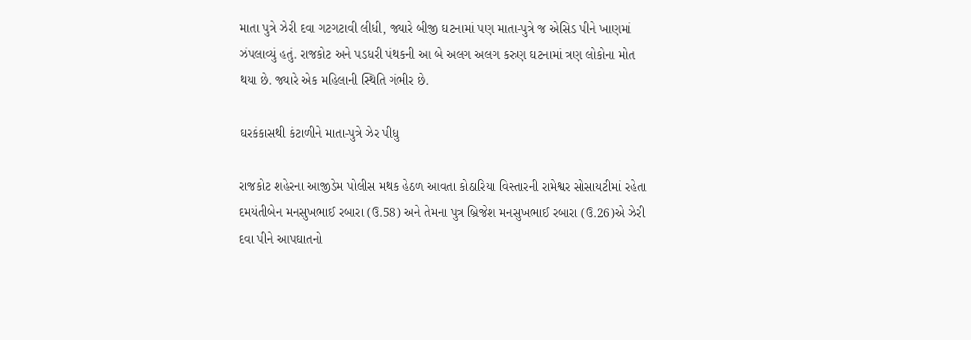માતા પુત્રે ઝેરી દવા ગટગટાવી લીધી, જ્યારે બીજી ઘટનામાં પણ માતા-પુત્રે જ એસિડ પીને ખાણમાં ઝંપલાવ્યું હતું. રાજકોટ અને પડધરી પંથકની આ બે અલગ અલગ કરુણ ઘટનામાં ત્રણ લોકોના મોત થયા છે. જ્યારે એક મહિલાની સ્થિતિ ગંભીર છે.

ઘરકંકાસથી કંટાળીને માતા-પુત્રે ઝેર પીધુ

રાજકોટ શહેરના આજીડેમ પોલીસ મથક હેઠળ આવતા કોઠારિયા વિસ્તારની રામેશ્વર સોસાયટીમાં રહેતા દમયંતીબેન મનસુખભાઈ રબારા (ઉ.58) અને તેમના પુત્ર બ્રિજેશ મનસુખભાઈ રબારા (ઉ.26)એ ઝેરી દવા પીને આપઘાતનો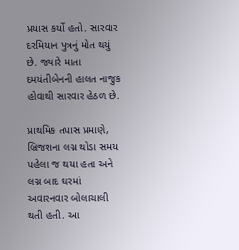પ્રયાસ કર્યો હતો. સારવાર દરમિયાન પુત્રનું મોત થયું છે. જ્યારે માતા દમયંતીબેનની હાલત નાજુક હોવાથી સારવાર હેઠળ છે.

પ્રાથમિક તપાસ પ્રમાણે, બ્રિજશના લગ્ન થોડા સમય પહેલા જ થયા હતા અને લગ્ન બાદ ઘરમાં અવારનવાર બોલાચાલી થતી હતી. આ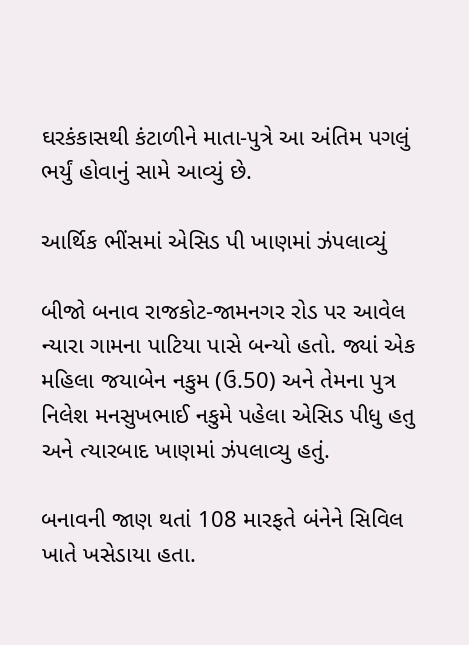ઘરકંકાસથી કંટાળીને માતા-પુત્રે આ અંતિમ પગલું ભર્યું હોવાનું સામે આવ્યું છે.

આર્થિક ભીંસમાં એસિડ પી ખાણમાં ઝંપલાવ્યું

બીજો બનાવ રાજકોટ-જામનગર રોડ પર આવેલ ન્યારા ગામના પાટિયા પાસે બન્યો હતો. જ્યાં એક મહિલા જયાબેન નકુમ (ઉ.50) અને તેમના પુત્ર નિલેશ મનસુખભાઈ નકુમે પહેલા એસિડ પીધુ હતુ અને ત્યારબાદ ખાણમાં ઝંપલાવ્યુ હતું.

બનાવની જાણ થતાં 108 મારફતે બંનેને સિવિલ ખાતે ખસેડાયા હતા.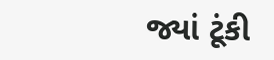જ્યાં ટૂંકી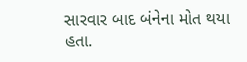સારવાર બાદ બંનેના મોત થયા હતા.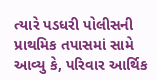ત્યારે પડધરી પોલીસની પ્રાથમિક તપાસમાં સામે આવ્યુ કે, પરિવાર આર્થિક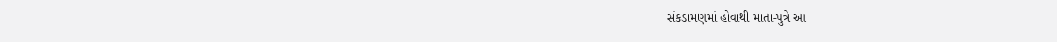સંકડામણમાં હોવાથી માતા-પુત્રે આ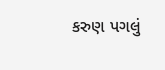કરુણ પગલું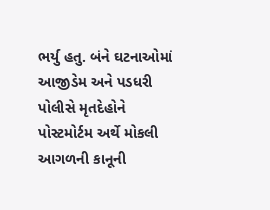ભર્યુ હતુ. બંને ઘટનાઓમાં આજીડેમ અને પડધરી પોલીસે મૃતદેહોને પોસ્ટમોર્ટમ અર્થે મોકલી આગળની કાનૂની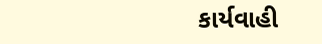કાર્યવાહી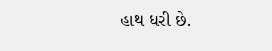હાથ ધરી છે.